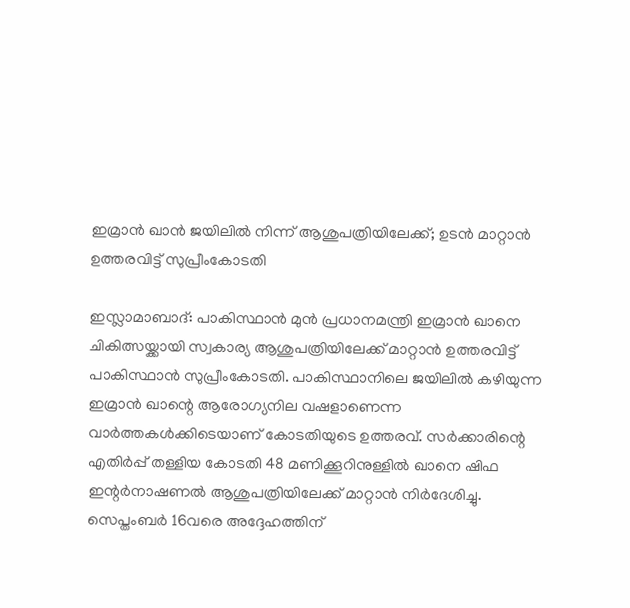ഇമ്രാൻ ഖാൻ ജയിലിൽ നിന്ന് ആശുപത്രിയിലേക്ക്; ഉടൻ മാറ്റാൻ ഉത്തരവിട്ട് സുപ്രീംകോടതി

ഇസ്ലാമാബാദ്: പാകിസ്ഥാൻ മുൻ പ്രധാനമന്ത്രി ഇമ്രാൻ ഖാനെ ചികിത്സയ്ക്കായി സ്വകാര്യ ആശുപത്രിയിലേക്ക് മാറ്റാൻ ഉത്തരവിട്ട് പാകിസ്ഥാൻ സുപ്രീംകോടതി. പാകിസ്ഥാനിലെ ജയിലിൽ കഴിയുന്ന ഇമ്രാൻ ഖാന്റെ ആരോഗ്യനില വഷളാണെന്ന വാർത്തകൾക്കിടെയാണ് കോടതിയുടെ ഉത്തരവ്. സർക്കാരിന്റെ എതിർപ്പ് തള്ളിയ കോടതി 48 മണിക്കൂറിനുള്ളിൽ ഖാനെ ഷിഫ ഇന്റർനാഷണൽ ആശുപത്രിയിലേക്ക് മാറ്റാൻ നിർദേശിച്ചു.
സെപ്തംബർ 16വരെ അദ്ദേഹത്തിന്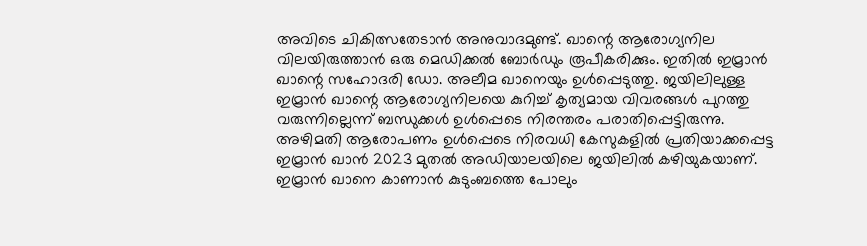അവിടെ ചികിത്സതേടാൻ അനുവാദമുണ്ട്. ഖാന്റെ ആരോഗ്യനില വിലയിരുത്താൻ ഒരു മെഡിക്കൽ ബോർഡും രൂപീകരിക്കും. ഇതിൽ ഇമ്രാൻ ഖാന്റെ സഹോദരി ഡോ. അലീമ ഖാനെയും ഉൾപ്പെടുത്തു. ജയിലിലുള്ള ഇമ്രാൻ ഖാന്റെ ആരോഗ്യനിലയെ കുറിച്ച് കൃത്യമായ വിവരങ്ങൾ പുറത്തു വരുന്നില്ലെന്ന് ബന്ധുക്കൾ ഉൾപ്പെടെ നിരന്തരം പരാതിപ്പെട്ടിരുന്നു.
അഴിമതി ആരോപണം ഉൾപ്പെടെ നിരവധി കേസുകളിൽ പ്രതിയാക്കപ്പെട്ട ഇമ്രാൻ ഖാൻ 2023 മുതൽ അഡിയാലയിലെ ജയിലിൽ കഴിയുകയാണ്. ഇമ്രാൻ ഖാനെ കാണാൻ കുടുംബത്തെ പോലും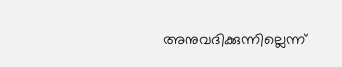അനുവദിക്കുന്നില്ലെന്ന്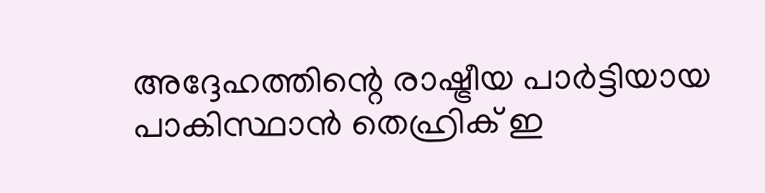അദ്ദേഹത്തിന്റെ രാഷ്ട്രീയ പാർട്ടിയായ പാകിസ്ഥാൻ തെഹ്രിക് ഇ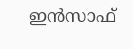ഇൻസാഫ്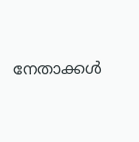നേതാക്കൾ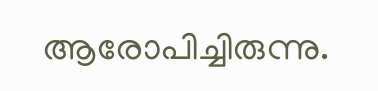ആരോപിച്ചിരുന്നു.